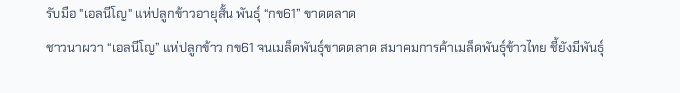รับมือ "เอลนีโญ" แห่ปลูกข้าวอายุสั้น พันธุ์ “กข61” ขาดตลาด
ชาวนาผวา “เอลนีโญ” แห่ปลูกข้าว กข61 จนเมล็ดพันธุ์ขาดตลาด สมาคมการค้าเมล็ดพันธุ์ข้าวไทย ชี้ยังมีพันธุ์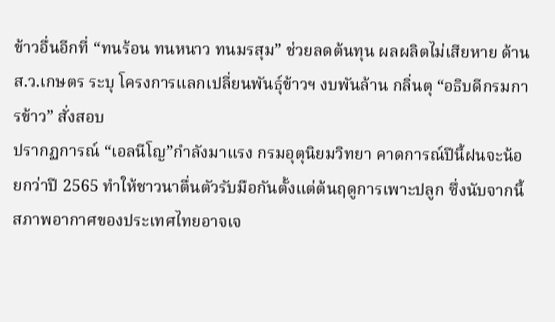ข้าวอื่นอีกที่ “ทนร้อน ทนหนาว ทนมรสุม” ช่วยลดต้นทุน ผลผลิตไม่เสียหาย ด้าน ส.ว.เกษตร ระบุ โครงการแลกเปลี่ยนพันธุ์ข้าวฯ งบพันล้าน กลิ่นตุ “อธิบดีกรมการข้าว” สั่งสอบ
ปรากฏการณ์ “เอลนีโญ”กำลังมาแรง กรมอุตุนิยมวิทยา คาดการณ์ปีนี้ฝนจะน้อยกว่าปี 2565 ทำให้ชาวนาตื่นตัวรับมือกันตั้งแต่ต้นฤดูการเพาะปลูก ซึ่งนับจากนี้สภาพอากาศของประเทศไทยอาจเจ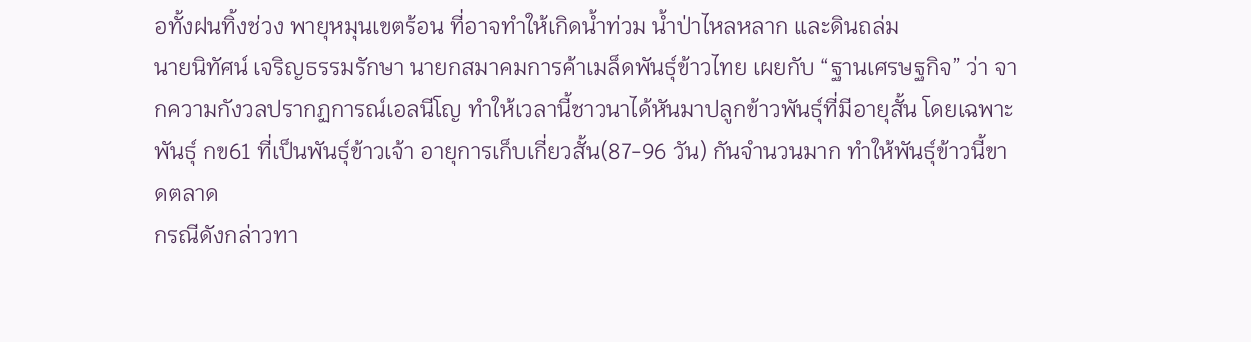อทั้งฝนทิ้งช่วง พายุหมุนเขตร้อน ที่อาจทำให้เกิดนํ้าท่วม นํ้าป่าไหลหลาก และดินถล่ม
นายนิทัศน์ เจริญธรรมรักษา นายกสมาคมการค้าเมล็ดพันธุ์ข้าวไทย เผยกับ “ฐานเศรษฐกิจ” ว่า จากความกังวลปรากฏการณ์เอลนีโญ ทำให้เวลานี้ชาวนาได้หันมาปลูกข้าวพันธุ์ที่มีอายุสั้น โดยเฉพาะพันธุ์ กข61 ที่เป็นพันธุ์ข้าวเจ้า อายุการเก็บเกี่ยวสั้น(87-96 วัน) กันจำนวนมาก ทำให้พันธุ์ข้าวนี้ขาดตลาด
กรณีดังกล่าวทา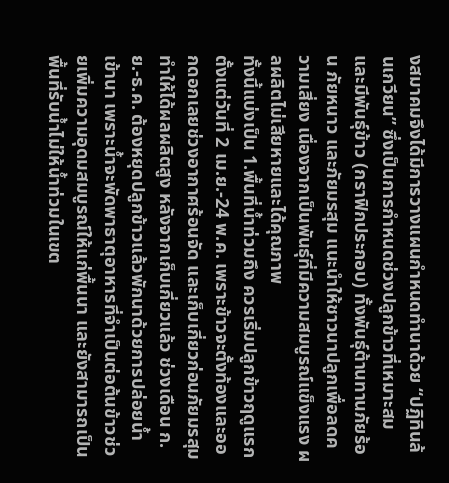งสมาคมจึงได้มีการวางแผนกำหนดทำนาด้วย “ปฏิทินล้นเกวียน” ซึ่งเป็นการกำหนดช่วงปลูกข้าวที่เหมาะสม และมีพันธุ์ข้าว (กราฟิกประกอบ) ทั้งพันธุ์ต้านทานภัยร้อน ภัยหนาว และภัยมรสุม แนะนำให้ชาวนาปลูกเพื่อลดความเสี่ยง เนื่องจากเป็นพันธุ์ที่มีความสมบูรณ์แข็งแรง ผลผลิตไม่เสียหายและได้คุณภาพ
ทั้งนี้แบ่งเป็น 1.พื้นที่นํ้าท่วมถึง ควรเริ่มปลูกข้าวฤดูแรกตั้งแต่วันที่ 2 เม.ย.-24 พ.ค. เพราะข้าวจะตั้งท้องและออกดอกเลยช่วงอากาศร้อนจัด และเก็บเกี่ยวก่อนภัยมรสุมทำให้ได้ผลผลิตสูง หลังจากเก็บเกี่ยวแล้ว ช่วงเดือน ก.ย.-ธ.ค. ต้องหยุดปลูกข้าวแล้วพักนาด้วยการปล่อยนํ้าเข้านา เพราะนํ้าจะพัดพาธาตุอาหารที่จำเป็นต่อต้นข้าวช่วยเพิ่มความอุดมสมบูรณ์ให้แก่พื้นนา และยังสามารถเป็นพื้นที่รับนํ้าไม่ให้นํ้าท่วมในเขต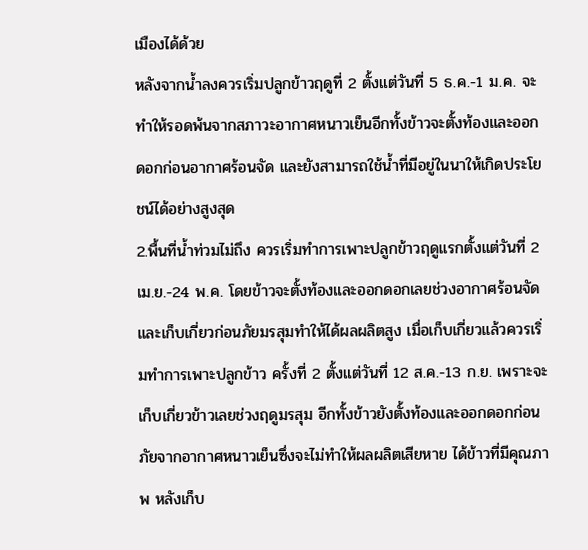เมืองได้ด้วย
หลังจากนํ้าลงควรเริ่มปลูกข้าวฤดูที่ 2 ตั้งแต่วันที่ 5 ธ.ค.-1 ม.ค. จะทำให้รอดพ้นจากสภาวะอากาศหนาวเย็นอีกทั้งข้าวจะตั้งท้องและออกดอกก่อนอากาศร้อนจัด และยังสามารถใช้นํ้าที่มีอยู่ในนาให้เกิดประโยชน์ได้อย่างสูงสุด
2.พื้นที่นํ้าท่วมไม่ถึง ควรเริ่มทำการเพาะปลูกข้าวฤดูแรกตั้งแต่วันที่ 2 เม.ย.-24 พ.ค. โดยข้าวจะตั้งท้องและออกดอกเลยช่วงอากาศร้อนจัด และเก็บเกี่ยวก่อนภัยมรสุมทำให้ได้ผลผลิตสูง เมื่อเก็บเกี่ยวแล้วควรเริ่มทำการเพาะปลูกข้าว ครั้งที่ 2 ตั้งแต่วันที่ 12 ส.ค.-13 ก.ย. เพราะจะเก็บเกี่ยวข้าวเลยช่วงฤดูมรสุม อีกทั้งข้าวยังตั้งท้องและออกดอกก่อนภัยจากอากาศหนาวเย็นซึ่งจะไม่ทำให้ผลผลิตเสียหาย ได้ข้าวที่มีคุณภาพ หลังเก็บ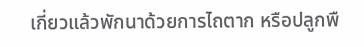เกี่ยวแล้วพักนาด้วยการไถตาก หรือปลูกพื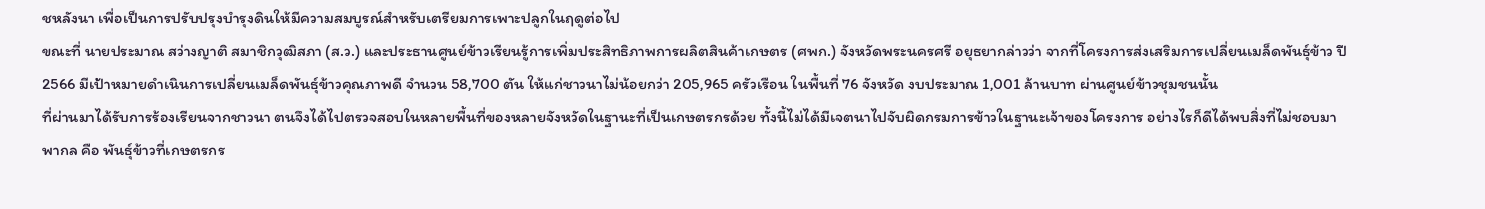ชหลังนา เพื่อเป็นการปรับปรุงบำรุงดินให้มีความสมบูรณ์สำหรับเตรียมการเพาะปลูกในฤดูต่อไป
ขณะที่ นายประมาณ สว่างญาติ สมาชิกวุฒิสภา (ส.ว.) และประธานศูนย์ข้าวเรียนรู้การเพิ่มประสิทธิภาพการผลิตสินค้าเกษตร (ศพก.) จังหวัดพระนครศรี อยุธยากล่าวว่า จากที่โครงการส่งเสริมการเปลี่ยนเมล็ดพันธุ์ข้าว ปี 2566 มีเป้าหมายดำเนินการเปลี่ยนเมล็ดพันธุ์ข้าวคุณภาพดี จำนวน 58,700 ตัน ให้แก่ชาวนาไม่น้อยกว่า 205,965 ครัวเรือน ในพื้นที่ 76 จังหวัด งบประมาณ 1,001 ล้านบาท ผ่านศูนย์ข้าวชุมชนนั้น
ที่ผ่านมาได้รับการร้องเรียนจากชาวนา ตนจึงได้ไปตรวจสอบในหลายพื้นที่ของหลายจังหวัดในฐานะที่เป็นเกษตรกรด้วย ทั้งนี้ไม่ได้มีเจตนาไปจับผิดกรมการข้าวในฐานะเจ้าของโครงการ อย่างไรก็ดีได้พบสิ่งที่ไม่ชอบมาพากล คือ พันธุ์ข้าวที่เกษตรกร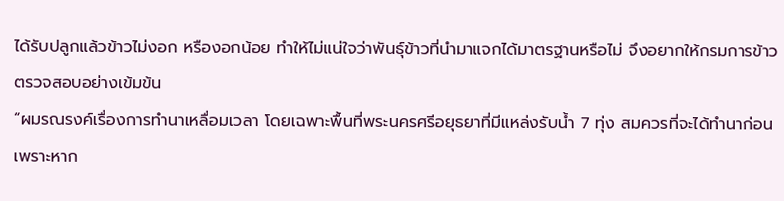ได้รับปลูกแล้วข้าวไม่งอก หรืองอกน้อย ทำให้ไม่แน่ใจว่าพันธุ์ข้าวที่นำมาแจกได้มาตรฐานหรือไม่ จึงอยากให้กรมการข้าวตรวจสอบอย่างเข้มข้น
“ผมรณรงค์เรื่องการทำนาเหลื่อมเวลา โดยเฉพาะพื้นที่พระนครศรีอยุธยาที่มีแหล่งรับนํ้า 7 ทุ่ง สมควรที่จะได้ทำนาก่อน เพราะหาก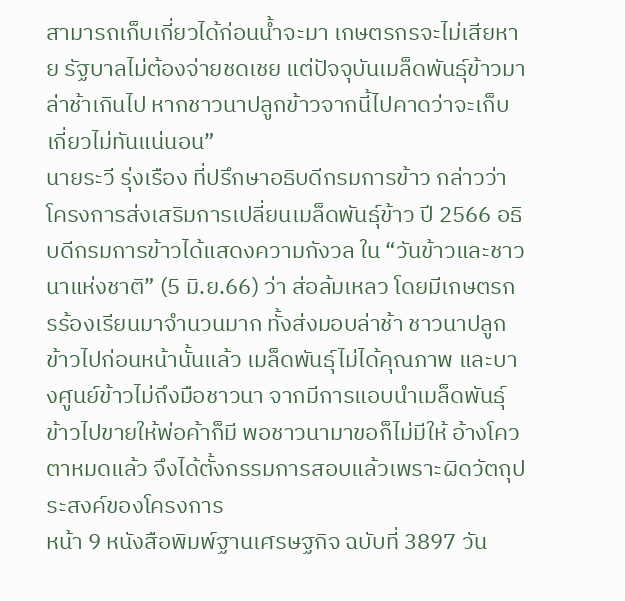สามารถเก็บเกี่ยวได้ก่อนนํ้าจะมา เกษตรกรจะไม่เสียหาย รัฐบาลไม่ต้องจ่ายชดเชย แต่ปัจจุบันเมล็ดพันธุ์ข้าวมาล่าช้าเกินไป หากชาวนาปลูกข้าวจากนี้ไปคาดว่าจะเก็บเกี่ยวไม่ทันแน่นอน”
นายระวี รุ่งเรือง ที่ปรึกษาอธิบดีกรมการข้าว กล่าวว่า โครงการส่งเสริมการเปลี่ยนเมล็ดพันธุ์ข้าว ปี 2566 อธิบดีกรมการข้าวได้แสดงความกังวล ใน “วันข้าวและชาวนาแห่งชาติ” (5 มิ.ย.66) ว่า ส่อล้มเหลว โดยมีเกษตรกรร้องเรียนมาจำนวนมาก ทั้งส่งมอบล่าช้า ชาวนาปลูกข้าวไปก่อนหน้านั้นแล้ว เมล็ดพันธุ์ไม่ได้คุณภาพ และบางศูนย์ข้าวไม่ถึงมือชาวนา จากมีการแอบนำเมล็ดพันธุ์ข้าวไปขายให้พ่อค้าก็มี พอชาวนามาขอก็ไม่มีให้ อ้างโควตาหมดแล้ว จึงได้ตั้งกรรมการสอบแล้วเพราะผิดวัตถุประสงค์ของโครงการ
หน้า 9 หนังสือพิมพ์ฐานเศรษฐกิจ ฉบับที่ 3897 วัน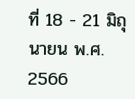ที่ 18 - 21 มิถุนายน พ.ศ. 2566